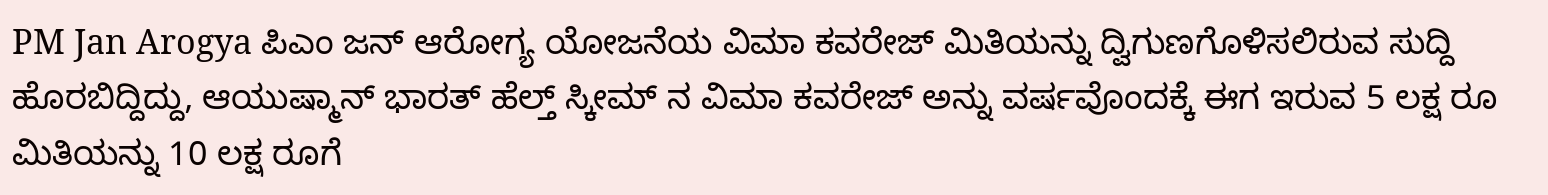PM Jan Arogya ಪಿಎಂ ಜನ್ ಆರೋಗ್ಯ ಯೋಜನೆಯ ವಿಮಾ ಕವರೇಜ್ ಮಿತಿಯನ್ನು ದ್ವಿಗುಣಗೊಳಿಸಲಿರುವ ಸುದ್ದಿ ಹೊರಬಿದ್ದಿದ್ದು, ಆಯುಷ್ಮಾನ್ ಭಾರತ್ ಹೆಲ್ತ್ ಸ್ಕೀಮ್ ನ ವಿಮಾ ಕವರೇಜ್ ಅನ್ನು ವರ್ಷವೊಂದಕ್ಕೆ ಈಗ ಇರುವ 5 ಲಕ್ಷ ರೂ ಮಿತಿಯನ್ನು 10 ಲಕ್ಷ ರೂಗೆ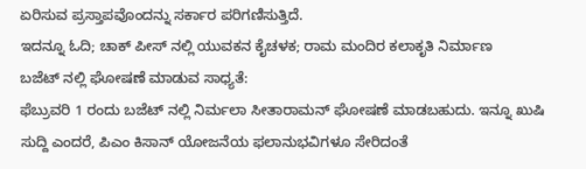ಏರಿಸುವ ಪ್ರಸ್ತಾಪವೊಂದನ್ನು ಸರ್ಕಾರ ಪರಿಗಣಿಸುತ್ತಿದೆ.
ಇದನ್ನೂ ಓದಿ; ಚಾಕ್ ಪೀಸ್ ನಲ್ಲಿ ಯುವಕನ ಕೈಚಳಕ; ರಾಮ ಮಂದಿರ ಕಲಾಕೃತಿ ನಿರ್ಮಾಣ
ಬಜೆಟ್ ನಲ್ಲಿ ಘೋಷಣೆ ಮಾಡುವ ಸಾಧ್ಯತೆ:
ಫೆಬ್ರುವರಿ 1 ರಂದು ಬಜೆಟ್ ನಲ್ಲಿ ನಿರ್ಮಲಾ ಸೀತಾರಾಮನ್ ಘೋಷಣೆ ಮಾಡಬಹುದು. ಇನ್ನೂ ಖುಷಿ ಸುದ್ದಿ ಎಂದರೆ, ಪಿಎಂ ಕಿಸಾನ್ ಯೋಜನೆಯ ಫಲಾನುಭವಿಗಳೂ ಸೇರಿದಂತೆ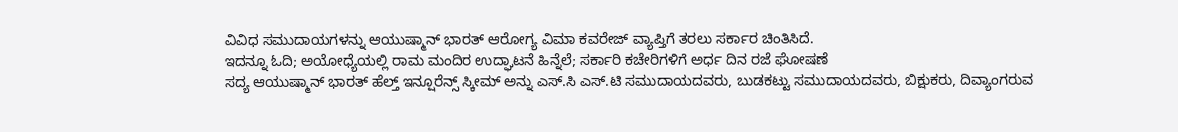ವಿವಿಧ ಸಮುದಾಯಗಳನ್ನು ಆಯುಷ್ಮಾನ್ ಭಾರತ್ ಆರೋಗ್ಯ ವಿಮಾ ಕವರೇಜ್ ವ್ಯಾಪ್ತಿಗೆ ತರಲು ಸರ್ಕಾರ ಚಿಂತಿಸಿದೆ.
ಇದನ್ನೂ ಓದಿ; ಅಯೋಧ್ಯೆಯಲ್ಲಿ ರಾಮ ಮಂದಿರ ಉದ್ಘಾಟನೆ ಹಿನ್ನೆಲೆ; ಸರ್ಕಾರಿ ಕಚೇರಿಗಳಿಗೆ ಅರ್ಧ ದಿನ ರಜೆ ಘೋಷಣೆ
ಸದ್ಯ ಆಯುಷ್ಮಾನ್ ಭಾರತ್ ಹೆಲ್ತ್ ಇನ್ಷೂರೆನ್ಸ್ ಸ್ಕೀಮ್ ಅನ್ನು ಎಸ್.ಸಿ ಎಸ್.ಟಿ ಸಮುದಾಯದವರು, ಬುಡಕಟ್ಟು ಸಮುದಾಯದವರು, ಬಿಕ್ಷುಕರು, ದಿವ್ಯಾಂಗರುವ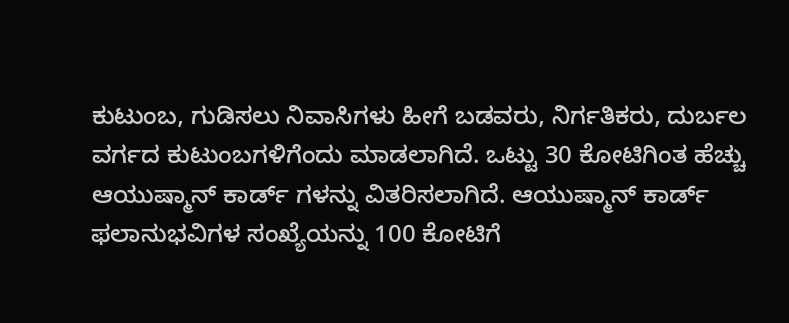ಕುಟುಂಬ, ಗುಡಿಸಲು ನಿವಾಸಿಗಳು ಹೀಗೆ ಬಡವರು, ನಿರ್ಗತಿಕರು, ದುರ್ಬಲ ವರ್ಗದ ಕುಟುಂಬಗಳಿಗೆಂದು ಮಾಡಲಾಗಿದೆ. ಒಟ್ಟು 30 ಕೋಟಿಗಿಂತ ಹೆಚ್ಚು ಆಯುಷ್ಮಾನ್ ಕಾರ್ಡ್ ಗಳನ್ನು ವಿತರಿಸಲಾಗಿದೆ. ಆಯುಷ್ಮಾನ್ ಕಾರ್ಡ್ ಫಲಾನುಭವಿಗಳ ಸಂಖ್ಯೆಯನ್ನು 100 ಕೋಟಿಗೆ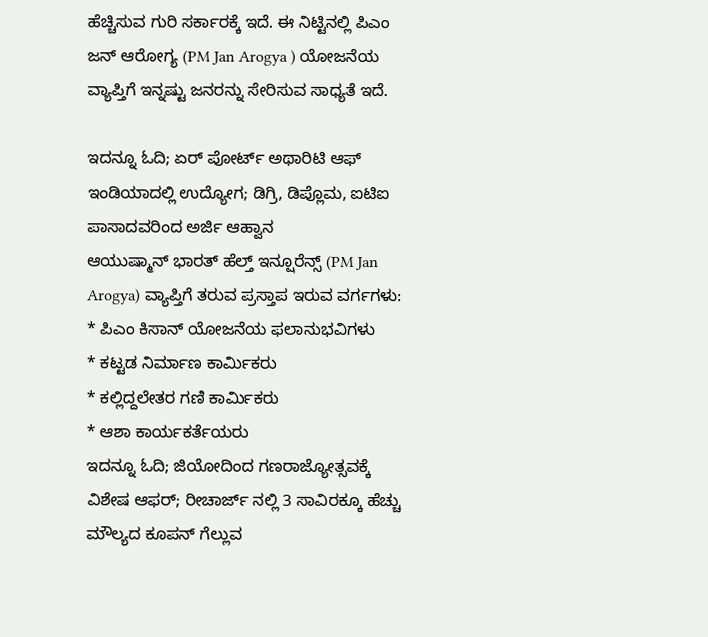ಹೆಚ್ಚಿಸುವ ಗುರಿ ಸರ್ಕಾರಕ್ಕೆ ಇದೆ. ಈ ನಿಟ್ಟಿನಲ್ಲಿ ಪಿಎಂ ಜನ್ ಆರೋಗ್ಯ (PM Jan Arogya ) ಯೋಜನೆಯ ವ್ಯಾಪ್ತಿಗೆ ಇನ್ನಷ್ಟು ಜನರನ್ನು ಸೇರಿಸುವ ಸಾಧ್ಯತೆ ಇದೆ.

ಇದನ್ನೂ ಓದಿ; ಏರ್ ಪೋರ್ಟ್ ಅಥಾರಿಟಿ ಆಫ್ ಇಂಡಿಯಾದಲ್ಲಿ ಉದ್ಯೋಗ; ಡಿಗ್ರಿ, ಡಿಪ್ಲೊಮ, ಐಟಿಐ ಪಾಸಾದವರಿಂದ ಅರ್ಜಿ ಆಹ್ವಾನ
ಆಯುಷ್ಮಾನ್ ಭಾರತ್ ಹೆಲ್ತ್ ಇನ್ಷೂರೆನ್ಸ್ (PM Jan Arogya) ವ್ಯಾಪ್ತಿಗೆ ತರುವ ಪ್ರಸ್ತಾಪ ಇರುವ ವರ್ಗಗಳು:
* ಪಿಎಂ ಕಿಸಾನ್ ಯೋಜನೆಯ ಫಲಾನುಭವಿಗಳು
* ಕಟ್ಟಡ ನಿರ್ಮಾಣ ಕಾರ್ಮಿಕರು
* ಕಲ್ಲಿದ್ದಲೇತರ ಗಣಿ ಕಾರ್ಮಿಕರು
* ಆಶಾ ಕಾರ್ಯಕರ್ತೆಯರು
ಇದನ್ನೂ ಓದಿ; ಜಿಯೋದಿಂದ ಗಣರಾಜ್ಯೋತ್ಸವಕ್ಕೆ ವಿಶೇಷ ಆಫರ್; ರೀಚಾರ್ಜ್ ನಲ್ಲಿ 3 ಸಾವಿರಕ್ಕೂ ಹೆಚ್ಚು ಮೌಲ್ಯದ ಕೂಪನ್ ಗೆಲ್ಲುವ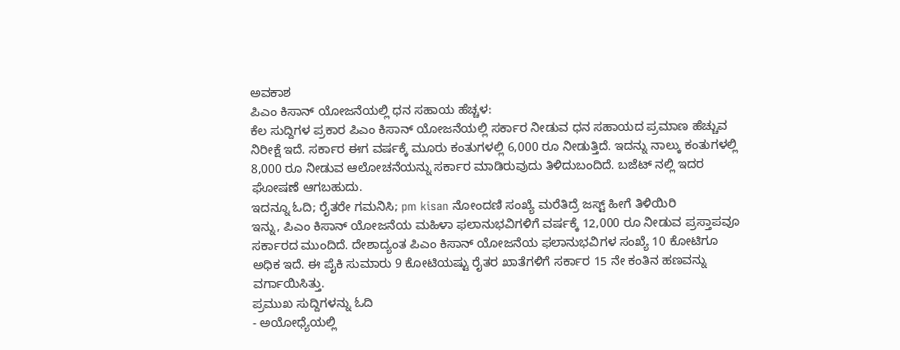ಅವಕಾಶ
ಪಿಎಂ ಕಿಸಾನ್ ಯೋಜನೆಯಲ್ಲಿ ಧನ ಸಹಾಯ ಹೆಚ್ಚಳ:
ಕೆಲ ಸುದ್ದಿಗಳ ಪ್ರಕಾರ ಪಿಎಂ ಕಿಸಾನ್ ಯೋಜನೆಯಲ್ಲಿ ಸರ್ಕಾರ ನೀಡುವ ಧನ ಸಹಾಯದ ಪ್ರಮಾಣ ಹೆಚ್ಚುವ ನಿರೀಕ್ಷೆ ಇದೆ. ಸರ್ಕಾರ ಈಗ ವರ್ಷಕ್ಕೆ ಮೂರು ಕಂತುಗಳಲ್ಲಿ 6,000 ರೂ ನೀಡುತ್ತಿದೆ. ಇದನ್ನು ನಾಲ್ಕು ಕಂತುಗಳಲ್ಲಿ 8,000 ರೂ ನೀಡುವ ಆಲೋಚನೆಯನ್ನು ಸರ್ಕಾರ ಮಾಡಿರುವುದು ತಿಳಿದುಬಂದಿದೆ. ಬಜೆಟ್ ನಲ್ಲಿ ಇದರ ಘೋಷಣೆ ಆಗಬಹುದು.
ಇದನ್ನೂ ಓದಿ; ರೈತರೇ ಗಮನಿಸಿ; pm kisan ನೋಂದಣಿ ಸಂಖ್ಯೆ ಮರೆತಿದ್ರೆ ಜಸ್ಟ್ ಹೀಗೆ ತಿಳಿಯಿರಿ
ಇನ್ನು, ಪಿಎಂ ಕಿಸಾನ್ ಯೋಜನೆಯ ಮಹಿಳಾ ಫಲಾನುಭವಿಗಳಿಗೆ ವರ್ಷಕ್ಕೆ 12,000 ರೂ ನೀಡುವ ಪ್ರಸ್ತಾಪವೂ ಸರ್ಕಾರದ ಮುಂದಿದೆ. ದೇಶಾದ್ಯಂತ ಪಿಎಂ ಕಿಸಾನ್ ಯೋಜನೆಯ ಫಲಾನುಭವಿಗಳ ಸಂಖ್ಯೆ 10 ಕೋಟಿಗೂ ಅಧಿಕ ಇದೆ. ಈ ಪೈಕಿ ಸುಮಾರು 9 ಕೋಟಿಯಷ್ಟು ರೈತರ ಖಾತೆಗಳಿಗೆ ಸರ್ಕಾರ 15 ನೇ ಕಂತಿನ ಹಣವನ್ನು ವರ್ಗಾಯಿಸಿತ್ತು.
ಪ್ರಮುಖ ಸುದ್ದಿಗಳನ್ನು ಓದಿ
- ಅಯೋಧ್ಯೆಯಲ್ಲಿ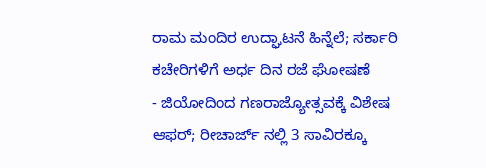ರಾಮ ಮಂದಿರ ಉದ್ಘಾಟನೆ ಹಿನ್ನೆಲೆ; ಸರ್ಕಾರಿ ಕಚೇರಿಗಳಿಗೆ ಅರ್ಧ ದಿನ ರಜೆ ಘೋಷಣೆ
- ಜಿಯೋದಿಂದ ಗಣರಾಜ್ಯೋತ್ಸವಕ್ಕೆ ವಿಶೇಷ ಆಫರ್; ರೀಚಾರ್ಜ್ ನಲ್ಲಿ 3 ಸಾವಿರಕ್ಕೂ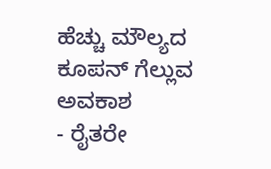ಹೆಚ್ಚು ಮೌಲ್ಯದ ಕೂಪನ್ ಗೆಲ್ಲುವ ಅವಕಾಶ
- ರೈತರೇ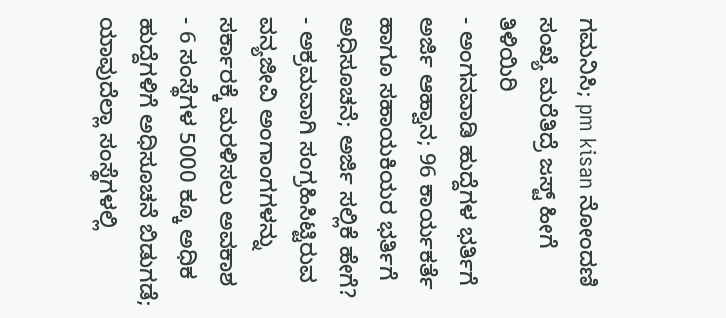ಗಮನಿಸಿ; pm kisan ನೋಂದಣಿ ಸಂಖ್ಯೆ ಮರೆತಿದ್ರೆ ಜಸ್ಟ್ ಹೀಗೆ ತಿಳಿಯಿರಿ
- ಅಂಗನವಾಡಿ ಹುದ್ದೆಗಳ ಭರ್ತಿಗೆ ಅರ್ಜಿ ಆಹ್ವಾನ; 96 ಕಾರ್ಯಕರ್ತೆ ಹಾಗೂ ಸಹಾಯಕಿಯರ ಭರ್ತಿಗೆ ಅಧಿಸೂಚನೆ; ಅರ್ಜಿ ಸಲ್ಲಿಕೆ ಹೇಗೆ?
- ಅಕ್ರಮವಾಗಿ ಸಂಗ್ರಹಿಸಿಟ್ಟಿರುವ ವನ್ಯಜೀವಿ ಅಂಗಾಂಗಗಳನ್ನು ಸರ್ಕಾರಕ್ಕೆ ಮರಳಿಸಲು ಅವಕಾಶ
- 6 ಸಂಸ್ಥೆಗಳ 5000 ಕ್ಕೂ ಅಧಿಕ ಹುದ್ದೆಗಳಿಗೆ ಅಧಿಸೂಚನೆ ಬಿಡುಗಡೆ; ಯಾವುದೆಲ್ಲಾ ಸಂಸ್ಥೆಗಳಲ್ಲಿ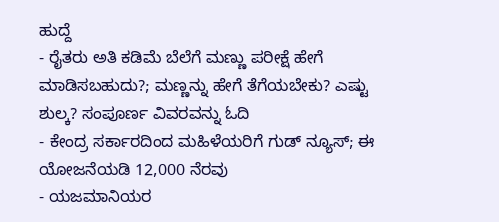ಹುದ್ದೆ
- ರೈತರು ಅತಿ ಕಡಿಮೆ ಬೆಲೆಗೆ ಮಣ್ಣು ಪರೀಕ್ಷೆ ಹೇಗೆ ಮಾಡಿಸಬಹುದು?; ಮಣ್ಣನ್ನು ಹೇಗೆ ತೆಗೆಯಬೇಕು? ಎಷ್ಟು ಶುಲ್ಕ? ಸಂಪೂರ್ಣ ವಿವರವನ್ನು ಓದಿ
- ಕೇಂದ್ರ ಸರ್ಕಾರದಿಂದ ಮಹಿಳೆಯರಿಗೆ ಗುಡ್ ನ್ಯೂಸ್; ಈ ಯೋಜನೆಯಡಿ 12,000 ನೆರವು
- ಯಜಮಾನಿಯರ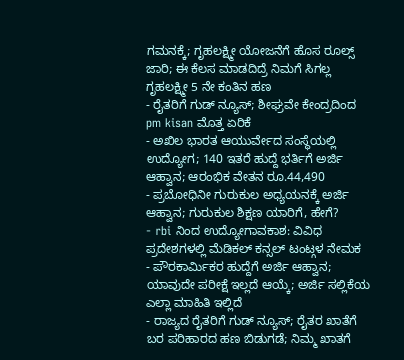ಗಮನಕ್ಕೆ; ಗೃಹಲಕ್ಷ್ಮೀ ಯೋಜನೆಗೆ ಹೊಸ ರೂಲ್ಸ್ ಜಾರಿ; ಈ ಕೆಲಸ ಮಾಡದಿದ್ರೆ ನಿಮಗೆ ಸಿಗಲ್ಲ ಗೃಹಲಕ್ಷ್ಮೀ 5 ನೇ ಕಂತಿನ ಹಣ
- ರೈತರಿಗೆ ಗುಡ್ ನ್ಯೂಸ್; ಶೀಘ್ರವೇ ಕೇಂದ್ರದಿಂದ pm kisan ಮೊತ್ತ ಏರಿಕೆ
- ಅಖಿಲ ಭಾರತ ಆಯುರ್ವೇದ ಸಂಸ್ಥೆಯಲ್ಲಿ ಉದ್ಯೋಗ; 140 ಇತರೆ ಹುದ್ದೆ ಭರ್ತಿಗೆ ಅರ್ಜಿ ಆಹ್ವಾನ; ಆರಂಭಿಕ ವೇತನ ರೂ.44,490
- ಪ್ರಬೋಧಿನೀ ಗುರುಕುಲ ಅಧ್ಯಯನಕ್ಕೆ ಅರ್ಜಿ ಆಹ್ವಾನ; ಗುರುಕುಲ ಶಿಕ್ಷಣ ಯಾರಿಗೆ, ಹೇಗೆ?
- rbi ನಿಂದ ಉದ್ಯೋಗಾವಕಾಶ: ವಿವಿಧ ಪ್ರದೇಶಗಳಲ್ಲಿ ಮೆಡಿಕಲ್ ಕನ್ಸಲ್ ಟಂಟ್ಗಳ ನೇಮಕ
- ಪೌರಕಾರ್ಮಿಕರ ಹುದ್ದೆಗೆ ಅರ್ಜಿ ಆಹ್ವಾನ; ಯಾವುದೇ ಪರೀಕ್ಷೆ ಇಲ್ಲದೆ ಆಯ್ಕೆ; ಅರ್ಜಿ ಸಲ್ಲಿಕೆಯ ಎಲ್ಲಾ ಮಾಹಿತಿ ಇಲ್ಲಿದೆ
- ರಾಜ್ಯದ ರೈತರಿಗೆ ಗುಡ್ ನ್ಯೂಸ್; ರೈತರ ಖಾತೆಗೆ ಬರ ಪರಿಹಾರದ ಹಣ ಬಿಡುಗಡೆ; ನಿಮ್ಮ ಖಾತಗೆ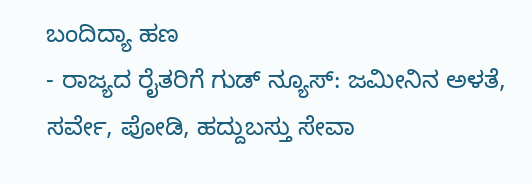ಬಂದಿದ್ಯಾ ಹಣ
- ರಾಜ್ಯದ ರೈತರಿಗೆ ಗುಡ್ ನ್ಯೂಸ್: ಜಮೀನಿನ ಅಳತೆ, ಸರ್ವೇ, ಪೋಡಿ, ಹದ್ದುಬಸ್ತು ಸೇವಾ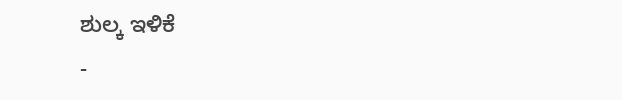ಶುಲ್ಕ ಇಳಿಕೆ
-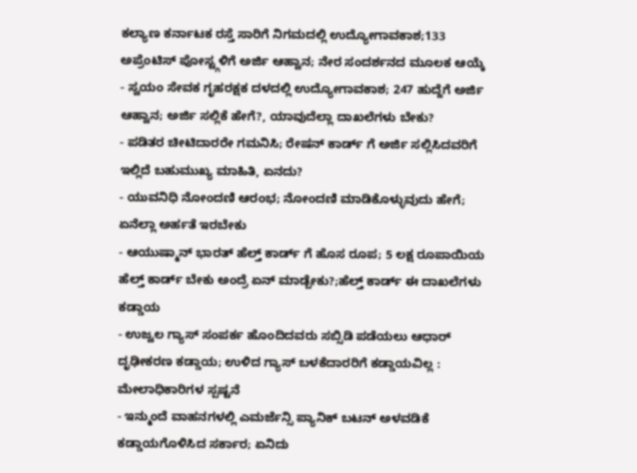ಕಲ್ಯಾಣ ಕರ್ನಾಟಕ ರಸ್ತೆ ಸಾರಿಗೆ ನಿಗಮದಲ್ಲಿ ಉದ್ಯೋಗಾವಕಾಶ;133 ಅಪ್ರೆಂಟಿಸ್ ಪೋಸ್ಟ್ಗಳಿಗೆ ಅರ್ಜಿ ಆಹ್ವಾನ; ನೇರ ಸಂದರ್ಶನದ ಮೂಲಕ ಆಯ್ಕೆ
- ಸ್ವಯಂ ಸೇವಕ ಗೃಹರಕ್ಷಕ ದಳದಲ್ಲಿ ಉದ್ಯೋಗಾವಕಾಶ; 247 ಹುದ್ದೆಗೆ ಅರ್ಜಿ ಆಹ್ವಾನ; ಅರ್ಜಿ ಸಲ್ಲಿಕೆ ಹೇಗೆ?, ಯಾವುದೆಲ್ಲಾ ದಾಖಲೆಗಳು ಬೇಕು?
- ಪಡಿತರ ಚೀಟಿದಾರರೇ ಗಮನಿಸಿ; ರೇಷನ್ ಕಾರ್ಡ್ ಗೆ ಅರ್ಜಿ ಸಲ್ಲಿಸಿದವರಿಗೆ ಇಲ್ಲಿದೆ ಬಹುಮುಖ್ಯ ಮಾಹಿತಿ, ಏನದು?
- ಯುವನಿಧಿ ನೋಂದಣಿ ಆರಂಭ; ನೋಂದಣಿ ಮಾಡಿಕೊಳ್ಳುವುದು ಹೇಗೆ; ಏನೆಲ್ಲಾ ಅರ್ಹತೆ ಇರಬೇಕು
- ಆಯುಷ್ಮಾನ್ ಭಾರತ್ ಹೆಲ್ತ್ ಕಾರ್ಡ್ ಗೆ ಹೊಸ ರೂಪ; 5 ಲಕ್ಷ ರೂಪಾಯಿಯ ಹೆಲ್ತ್ ಕಾರ್ಡ್ ಬೇಕು ಅಂದ್ರೆ ಏನ್ ಮಾಡ್ಬೇಕು?;ಹೆಲ್ತ್ ಕಾರ್ಡ್ ಈ ದಾಖಲೆಗಳು ಕಡ್ಡಾಯ
- ಉಜ್ವಲ ಗ್ಯಾಸ್ ಸಂಪರ್ಕ ಹೊಂದಿದವರು ಸಬ್ಸಿಡಿ ಪಡೆಯಲು ಆಧಾರ್ ದೃಢೀಕರಣ ಕಡ್ಡಾಯ; ಉಳಿದ ಗ್ಯಾಸ್ ಬಳಕೆದಾರರಿಗೆ ಕಡ್ಡಾಯವಿಲ್ಲ : ಮೇಲಾಧಿಕಾರಿಗಳ ಸ್ಪಷ್ಟನೆ
- ಇನ್ಮುಂದೆ ವಾಹನಗಳಲ್ಲಿ ಎಮರ್ಜೆನ್ಸಿ ಪ್ಯಾನಿಕ್ ಬಟನ್ ಅಳವಡಿಕೆ ಕಡ್ಡಾಯಗೊಳಿಸಿದ ಸರ್ಕಾರ; ಏನಿದು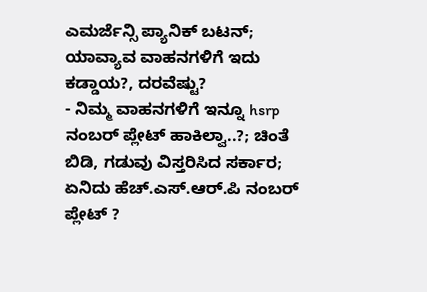ಎಮರ್ಜೆನ್ಸಿ ಪ್ಯಾನಿಕ್ ಬಟನ್; ಯಾವ್ಯಾವ ವಾಹನಗಳಿಗೆ ಇದು ಕಡ್ಡಾಯ?, ದರವೆಷ್ಟು?
- ನಿಮ್ಮ ವಾಹನಗಳಿಗೆ ಇನ್ನೂ hsrp ನಂಬರ್ ಪ್ಲೇಟ್ ಹಾಕಿಲ್ವಾ..?; ಚಿಂತೆ ಬಿಡಿ, ಗಡುವು ವಿಸ್ತರಿಸಿದ ಸರ್ಕಾರ; ಏನಿದು ಹೆಚ್.ಎಸ್.ಆರ್.ಪಿ ನಂಬರ್ ಪ್ಲೇಟ್ ?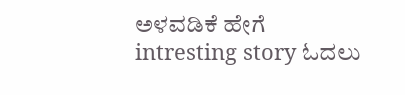ಅಳವಡಿಕೆ ಹೇಗೆ
intresting story ಓದಲು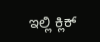ಇಲ್ಲಿ ಕ್ಲಿಕ್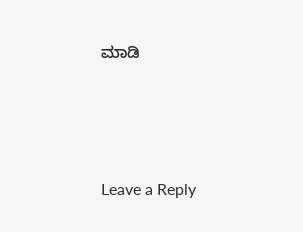ಮಾಡಿ






Leave a Reply